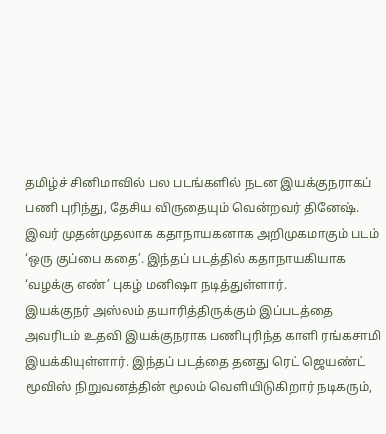தமிழ்ச் சினிமாவில் பல படங்களில் நடன இயக்குநராகப் பணி புரிந்து, தேசிய விருதையும் வென்றவர் தினேஷ்.
இவர் முதன்முதலாக கதாநாயகனாக அறிமுகமாகும் படம் ‘ஒரு குப்பை கதை’. இந்தப் படத்தில் கதாநாயகியாக ‘வழக்கு எண்’ புகழ் மனிஷா நடித்துள்ளார்.
இயக்குநர் அஸ்லம் தயாரித்திருக்கும் இப்படத்தை அவரிடம் உதவி இயக்குநராக பணிபுரிந்த காளி ரங்கசாமி இயக்கியுள்ளார். இந்தப் படத்தை தனது ரெட் ஜெயண்ட் மூவிஸ் நிறுவனத்தின் மூலம் வெளியிடுகிறார் நடிகரும்,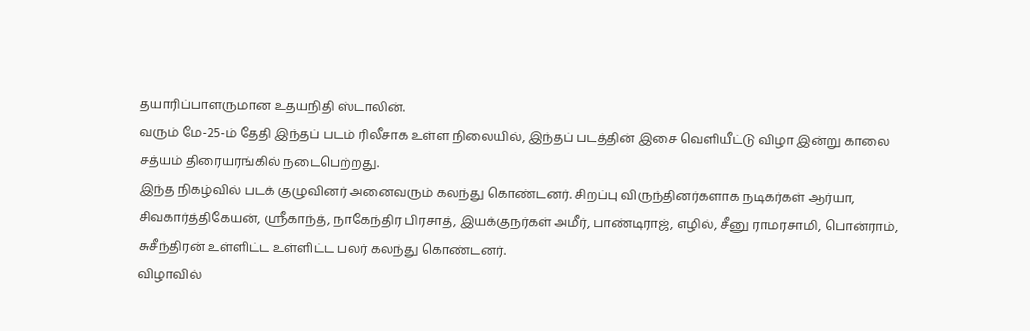தயாரிப்பாளருமான உதயநிதி ஸ்டாலின்.
வரும் மே-25-ம் தேதி இந்தப் படம் ரிலீசாக உள்ள நிலையில், இந்தப் படத்தின் இசை வெளியீட்டு விழா இன்று காலை சத்யம் திரையரங்கில் நடைபெற்றது.
இந்த நிகழ்வில் படக் குழுவினர் அனைவரும் கலந்து கொண்டனர். சிறப்பு விருந்தினர்களாக நடிகர்கள் ஆர்யா, சிவகார்த்திகேயன், ஸ்ரீகாந்த், நாகேந்திர பிரசாத், இயக்குநர்கள் அமீர், பாண்டிராஜ், எழில், சீனு ராமரசாமி, பொன்ராம், சுசீந்திரன் உள்ளிட்ட உள்ளிட்ட பலர் கலந்து கொண்டனர்.
விழாவில்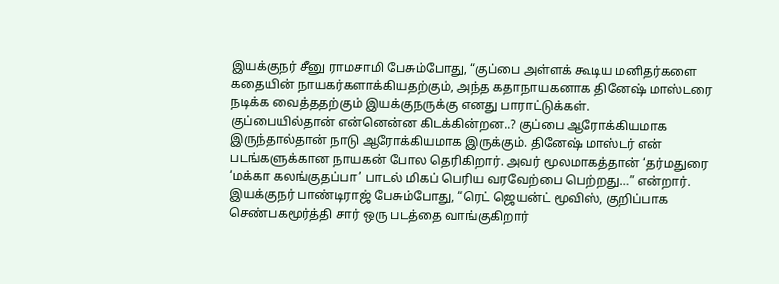இயக்குநர் சீனு ராமசாமி பேசும்போது, “குப்பை அள்ளக் கூடிய மனிதர்களை கதையின் நாயகர்களாக்கியதற்கும், அந்த கதாநாயகனாக தினேஷ் மாஸ்டரை நடிக்க வைத்ததற்கும் இயக்குநருக்கு எனது பாராட்டுக்கள்.
குப்பையில்தான் என்னென்ன கிடக்கின்றன..? குப்பை ஆரோக்கியமாக இருந்தால்தான் நாடு ஆரோக்கியமாக இருக்கும். தினேஷ் மாஸ்டர் என் படங்களுக்கான நாயகன் போல தெரிகிறார். அவர் மூலமாகத்தான் ‘தர்மதுரை ‘மக்கா கலங்குதப்பா’ பாடல் மிகப் பெரிய வரவேற்பை பெற்றது…” என்றார்.
இயக்குநர் பாண்டிராஜ் பேசும்போது, “ரெட் ஜெயன்ட் மூவிஸ், குறிப்பாக செண்பகமூர்த்தி சார் ஒரு படத்தை வாங்குகிறார்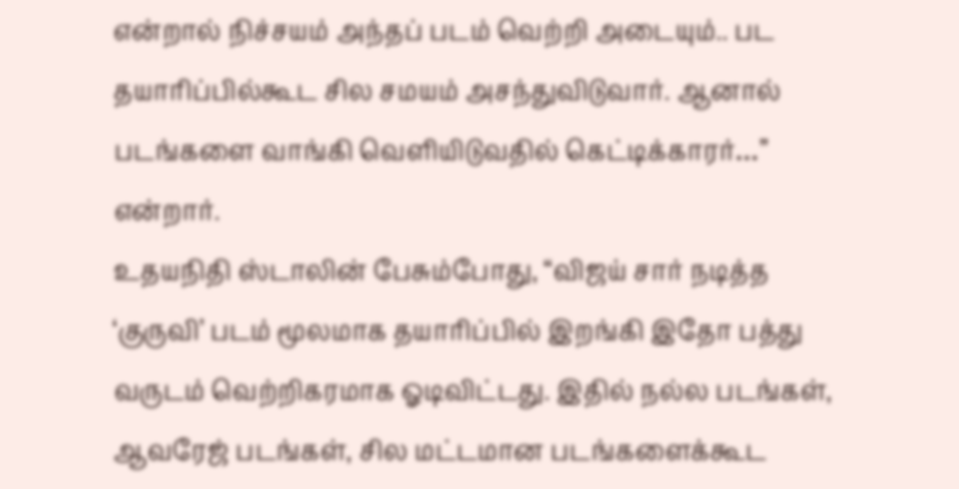என்றால் நிச்சயம் அந்தப் படம் வெற்றி அடையும்.. பட தயாரிப்பில்கூட சில சமயம் அசந்துவிடுவார். ஆனால் படங்களை வாங்கி வெளியிடுவதில் கெட்டிக்காரர்…” என்றார்.
உதயநிதி ஸ்டாலின் பேசும்போது, “விஜய் சார் நடித்த ‘குருவி’ படம் மூலமாக தயாரிப்பில் இறங்கி இதோ பத்து வருடம் வெற்றிகரமாக ஓடிவிட்டது. இதில் நல்ல படங்கள், ஆவரேஜ் படங்கள், சில மட்டமான படங்களைக்கூட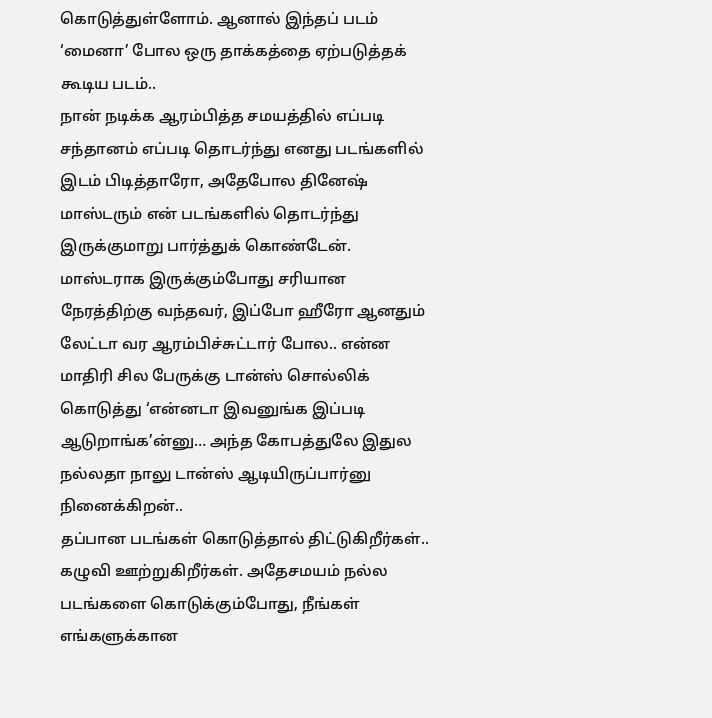கொடுத்துள்ளோம். ஆனால் இந்தப் படம் ‘மைனா’ போல ஒரு தாக்கத்தை ஏற்படுத்தக் கூடிய படம்..
நான் நடிக்க ஆரம்பித்த சமயத்தில் எப்படி சந்தானம் எப்படி தொடர்ந்து எனது படங்களில் இடம் பிடித்தாரோ, அதேபோல தினேஷ் மாஸ்டரும் என் படங்களில் தொடர்ந்து இருக்குமாறு பார்த்துக் கொண்டேன்.
மாஸ்டராக இருக்கும்போது சரியான நேரத்திற்கு வந்தவர், இப்போ ஹீரோ ஆனதும் லேட்டா வர ஆரம்பிச்சுட்டார் போல.. என்ன மாதிரி சில பேருக்கு டான்ஸ் சொல்லிக் கொடுத்து ‘என்னடா இவனுங்க இப்படி ஆடுறாங்க’ன்னு… அந்த கோபத்துலே இதுல நல்லதா நாலு டான்ஸ் ஆடியிருப்பார்னு நினைக்கிறன்..
தப்பான படங்கள் கொடுத்தால் திட்டுகிறீர்கள்.. கழுவி ஊற்றுகிறீர்கள். அதேசமயம் நல்ல படங்களை கொடுக்கும்போது, நீங்கள் எங்களுக்கான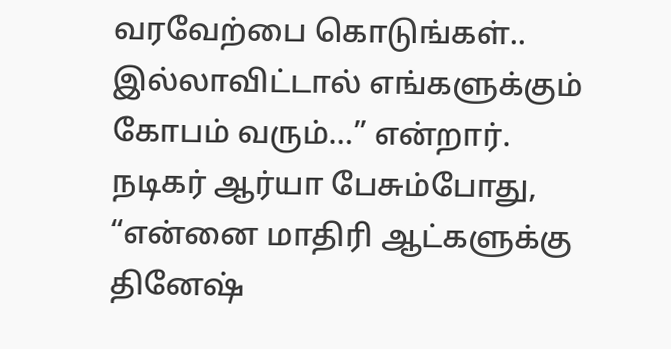வரவேற்பை கொடுங்கள்.. இல்லாவிட்டால் எங்களுக்கும் கோபம் வரும்…” என்றார்.
நடிகர் ஆர்யா பேசும்போது, “என்னை மாதிரி ஆட்களுக்கு தினேஷ்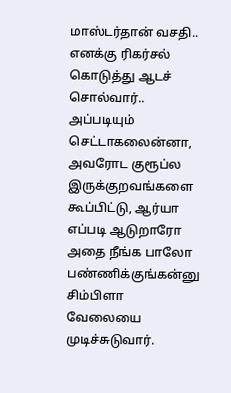மாஸ்டர்தான் வசதி.. எனக்கு ரிகர்சல் கொடுத்து ஆடச் சொல்வார்.. அப்படியும் செட்டாகலைன்னா, அவரோட குரூப்ல இருக்குறவங்களை கூப்பிட்டு, ஆர்யா எப்படி ஆடுறாரோ அதை நீங்க பாலோ பண்ணிக்குங்கன்னு சிம்பிளா வேலையை முடிச்சுடுவார்.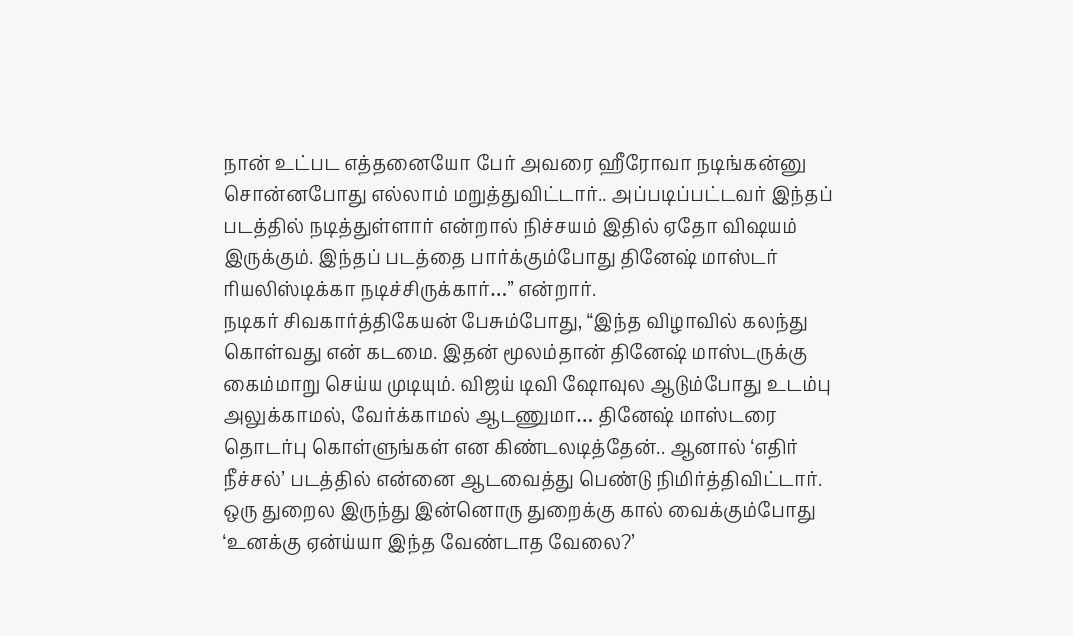நான் உட்பட எத்தனையோ பேர் அவரை ஹீரோவா நடிங்கன்னு சொன்னபோது எல்லாம் மறுத்துவிட்டார்.. அப்படிப்பட்டவர் இந்தப் படத்தில் நடித்துள்ளார் என்றால் நிச்சயம் இதில் ஏதோ விஷயம் இருக்கும். இந்தப் படத்தை பார்க்கும்போது தினேஷ் மாஸ்டர் ரியலிஸ்டிக்கா நடிச்சிருக்கார்…” என்றார்.
நடிகர் சிவகார்த்திகேயன் பேசும்போது, “இந்த விழாவில் கலந்து கொள்வது என் கடமை. இதன் மூலம்தான் தினேஷ் மாஸ்டருக்கு கைம்மாறு செய்ய முடியும். விஜய் டிவி ஷோவுல ஆடும்போது உடம்பு அலுக்காமல், வேர்க்காமல் ஆடணுமா… தினேஷ் மாஸ்டரை தொடர்பு கொள்ளுங்கள் என கிண்டலடித்தேன்.. ஆனால் ‘எதிர் நீச்சல்’ படத்தில் என்னை ஆடவைத்து பெண்டு நிமிர்த்திவிட்டார்.
ஒரு துறைல இருந்து இன்னொரு துறைக்கு கால் வைக்கும்போது ‘உனக்கு ஏன்ய்யா இந்த வேண்டாத வேலை?’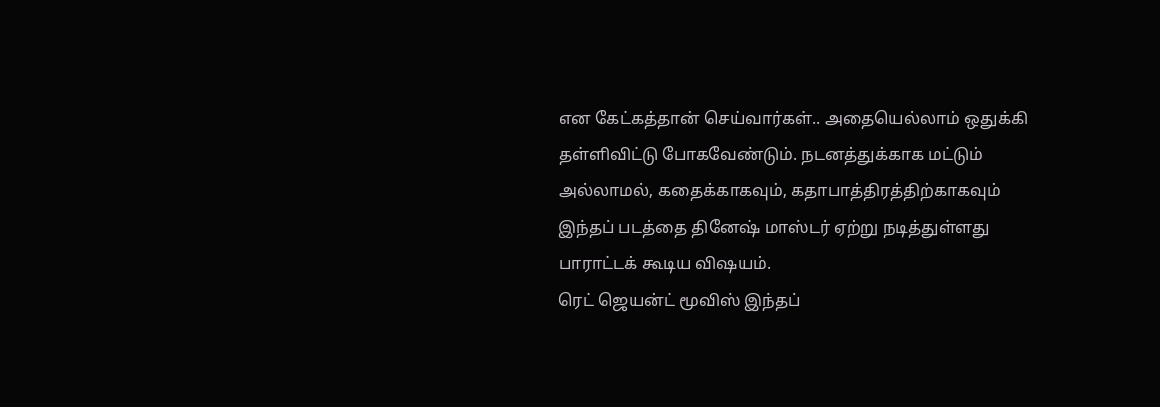என கேட்கத்தான் செய்வார்கள்.. அதையெல்லாம் ஒதுக்கி தள்ளிவிட்டு போகவேண்டும். நடனத்துக்காக மட்டும் அல்லாமல், கதைக்காகவும், கதாபாத்திரத்திற்காகவும் இந்தப் படத்தை தினேஷ் மாஸ்டர் ஏற்று நடித்துள்ளது பாராட்டக் கூடிய விஷயம்.
ரெட் ஜெயன்ட் மூவிஸ் இந்தப்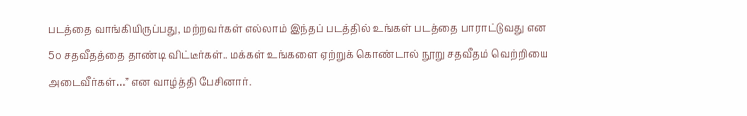படத்தை வாங்கியிருப்பது, மற்றவர்கள் எல்லாம் இந்தப் படத்தில் உங்கள் படத்தை பாராட்டுவது என 5௦ சதவீதத்தை தாண்டி விட்டீர்கள்.. மக்கள் உங்களை ஏற்றுக் கொண்டால் நூறு சதவீதம் வெற்றியை அடைவீர்கள்…” என வாழ்த்தி பேசினார்.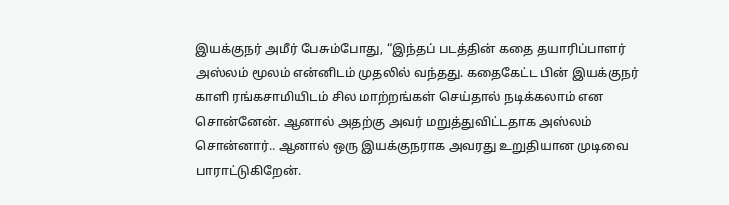இயக்குநர் அமீர் பேசும்போது, “இந்தப் படத்தின் கதை தயாரிப்பாளர் அஸ்லம் மூலம் என்னிடம் முதலில் வந்தது. கதைகேட்ட பின் இயக்குநர் காளி ரங்கசாமியிடம் சில மாற்றங்கள் செய்தால் நடிக்கலாம் என சொன்னேன். ஆனால் அதற்கு அவர் மறுத்துவிட்டதாக அஸ்லம் சொன்னார்.. ஆனால் ஒரு இயக்குநராக அவரது உறுதியான முடிவை பாராட்டுகிறேன்.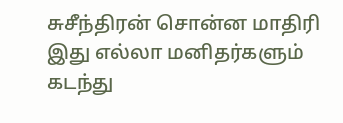சுசீந்திரன் சொன்ன மாதிரி இது எல்லா மனிதர்களும் கடந்து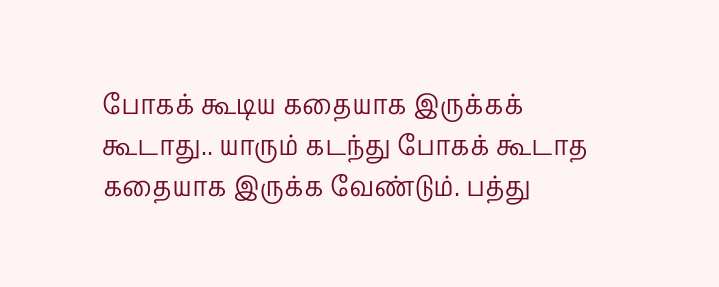போகக் கூடிய கதையாக இருக்கக் கூடாது.. யாரும் கடந்து போகக் கூடாத கதையாக இருக்க வேண்டும். பத்து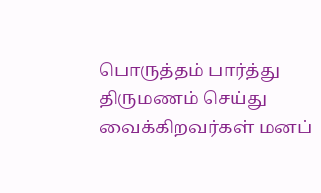பொருத்தம் பார்த்து திருமணம் செய்து வைக்கிறவர்கள் மனப்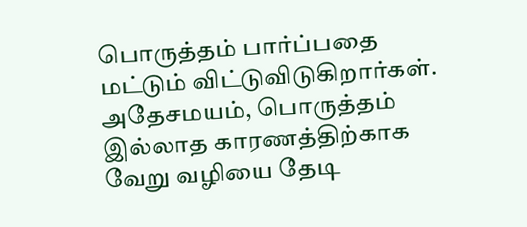பொருத்தம் பார்ப்பதை மட்டும் விட்டுவிடுகிறார்கள்.
அதேசமயம், பொருத்தம் இல்லாத காரணத்திற்காக வேறு வழியை தேடி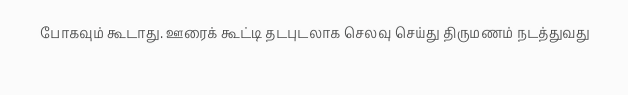போகவும் கூடாது. ஊரைக் கூட்டி தடபுடலாக செலவு செய்து திருமணம் நடத்துவது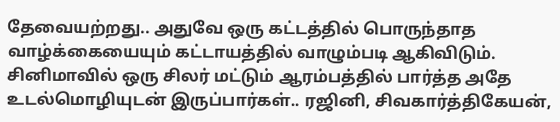தேவையற்றது.. அதுவே ஒரு கட்டத்தில் பொருந்தாத வாழ்க்கையையும் கட்டாயத்தில் வாழும்படி ஆகிவிடும்.
சினிமாவில் ஒரு சிலர் மட்டும் ஆரம்பத்தில் பார்த்த அதே உடல்மொழியுடன் இருப்பார்கள்.. ரஜினி, சிவகார்த்திகேயன்,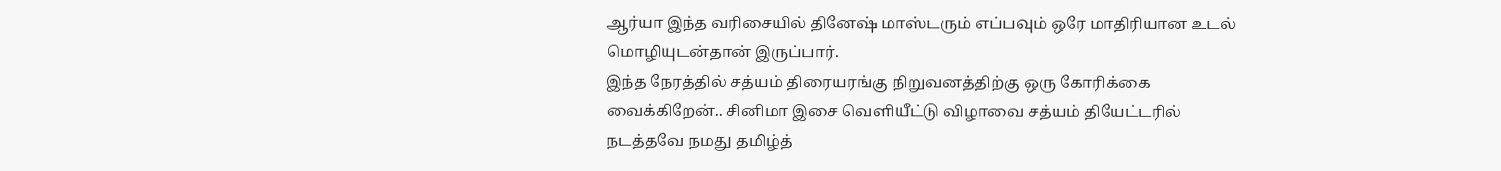ஆர்யா இந்த வரிசையில் தினேஷ் மாஸ்டரும் எப்பவும் ஒரே மாதிரியான உடல் மொழியுடன்தான் இருப்பார்.
இந்த நேரத்தில் சத்யம் திரையரங்கு நிறுவனத்திற்கு ஒரு கோரிக்கை வைக்கிறேன்.. சினிமா இசை வெளியீட்டு விழாவை சத்யம் தியேட்டரில் நடத்தவே நமது தமிழ்த்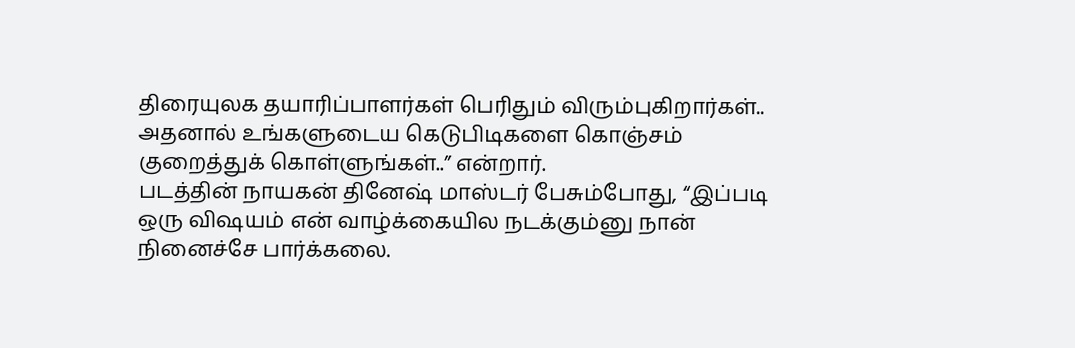திரையுலக தயாரிப்பாளர்கள் பெரிதும் விரும்புகிறார்கள்.. அதனால் உங்களுடைய கெடுபிடிகளை கொஞ்சம் குறைத்துக் கொள்ளுங்கள்..” என்றார்.
படத்தின் நாயகன் தினேஷ் மாஸ்டர் பேசும்போது, “இப்படி ஒரு விஷயம் என் வாழ்க்கையில நடக்கும்னு நான் நினைச்சே பார்க்கலை.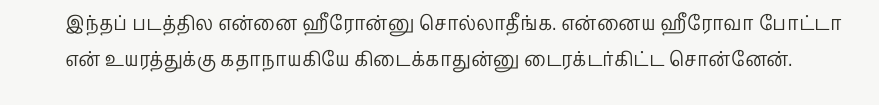இந்தப் படத்தில என்னை ஹீரோன்னு சொல்லாதீங்க. என்னைய ஹீரோவா போட்டா என் உயரத்துக்கு கதாநாயகியே கிடைக்காதுன்னு டைரக்டர்கிட்ட சொன்னேன்.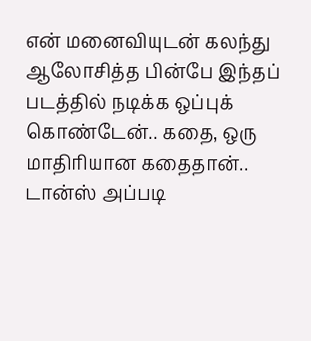என் மனைவியுடன் கலந்து ஆலோசித்த பின்பே இந்தப் படத்தில் நடிக்க ஒப்புக் கொண்டேன்.. கதை, ஒரு மாதிரியான கதைதான்.. டான்ஸ் அப்படி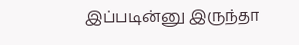இப்படின்னு இருந்தா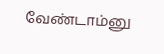வேண்டாம்னு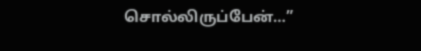சொல்லிருப்பேன்…”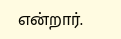என்றார்.